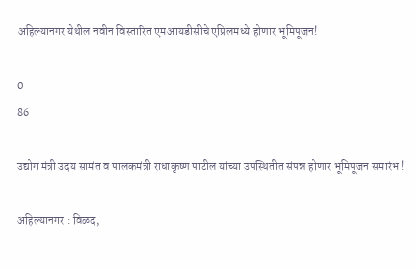अहिल्यानगर येथील नवीन विस्तारित एमआयडीसीचे एप्रिलमध्ये होणार भूमिपूजन!

0
86

उद्योग मंत्री उदय सामंत व पालकमंत्री राधाकृष्ण पाटील यांच्या उपस्थितीत संपन्न होणार भूमिपूजन समारंभ !

अहिल्यानगर : विळद,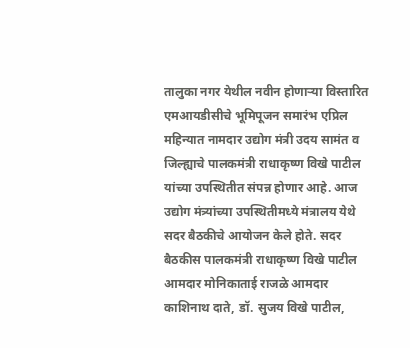तालुका नगर येथील नवीन होणाऱ्या विस्तारित एमआयडीसीचे भूमिपूजन समारंभ एप्रिल महिन्यात नामदार उद्योग मंत्री उदय सामंत व जिल्ह्याचे पालकमंत्री राधाकृष्ण विखे पाटील यांच्या उपस्थितीत संपन्न होणार आहे. आज उद्योग मंत्र्यांच्या उपस्थितीमध्ये मंत्रालय येथे सदर बैठकीचे आयोजन केले होते. सदर बैठकीस पालकमंत्री राधाकृष्ण विखे पाटील आमदार मोनिकाताई राजळे आमदार काशिनाथ दाते, डॉ. सुजय विखे पाटील,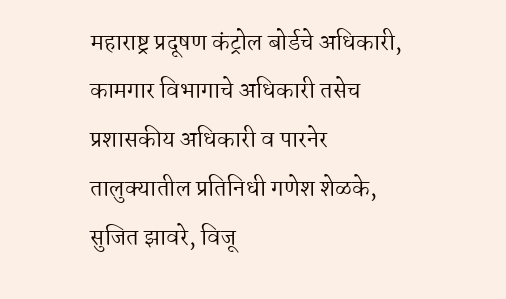महाराष्ट्र प्रदूषण कंट्रोल बोर्डचे अधिकारी, कामगार विभागाचे अधिकारी तसेच प्रशासकीय अधिकारी व पारनेर तालुक्यातील प्रतिनिधी गणेश शेळके, सुजित झावरे, विजू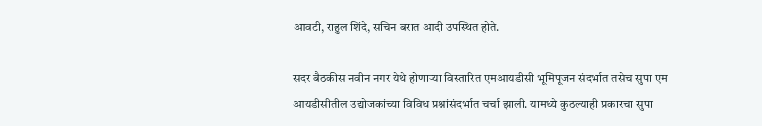आवटी, राहुल शिंदे, सचिन बरात आदी उपस्थित होते.

सदर बैठकीस नवीन नगर येथे होणाऱ्या विस्तारित एमआयडीसी भूमिपूजन संदर्भात तसेच सुपा एम आयडीसीतील उद्योजकांच्या विविध प्रश्नांसंदर्भात चर्चा झाली. यामध्ये कुठल्याही प्रकारचा सुपा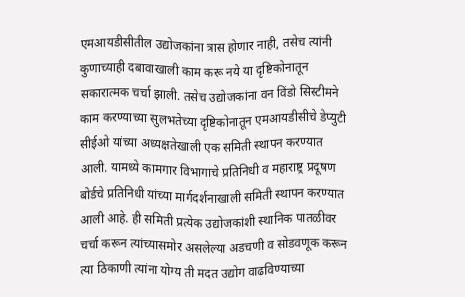एमआयडीसीतील उद्योजकांना त्रास होणार नाही, तसेच त्यांनी कुणाच्याही दबावाखाली काम करू नये या दृष्टिकोनातून सकारात्मक चर्चा झाली. तसेच उद्योजकांना वन विंडो सिस्टीमने काम करण्याच्या सुलभतेच्या दृष्टिकोनातून एमआयडीसीचे डेप्युटी सीईओ यांच्या अध्यक्षतेखाली एक समिती स्थापन करण्यात आली. यामध्ये कामगार विभागाचे प्रतिनिधी व महाराष्ट्र प्रदूषण बोर्डचे प्रतिनिधी यांच्या मार्गदर्शनाखाली समिती स्थापन करण्यात आली आहे. ही समिती प्रत्येक उद्योजकांशी स्थानिक पातळीवर चर्चा करून त्यांच्यासमोर असलेल्या अडचणी व सोडवणूक करून त्या ठिकाणी त्यांना योग्य ती मदत उद्योग वाढविण्याच्या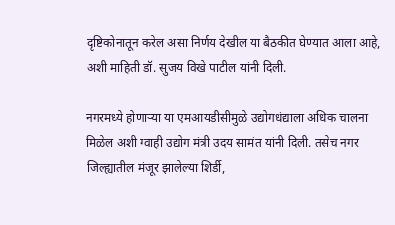दृष्टिकोनातून करेल असा निर्णय देखील या बैठकीत घेण्यात आला आहे, अशी माहिती डॉ. सुजय विखे पाटील यांनी दिली.

नगरमध्ये होणाऱ्या या एमआयडीसीमुळे उद्योगधंद्याला अधिक चालना मिळेल अशी ग्वाही उद्योग मंत्री उदय सामंत यांनी दिली. तसेच नगर
जिल्ह्यातील मंजूर झालेल्या शिर्डी,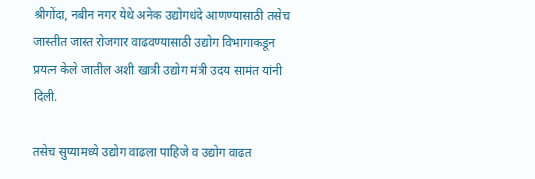श्रीगोंदा, नबीन नगर येथे अनेक उद्योगधंदे आणण्यासाठी तसेच जास्तीत जास्त रोजगार वाढवण्यासाठी उद्योग विभागाकडून प्रयत्न केले जातील अशी खात्री उद्योग मंत्री उदय सामंत यांनी दिली.

तसेच सुप्यामध्ये उद्योग वाढला पाहिजे व उद्योग वाढत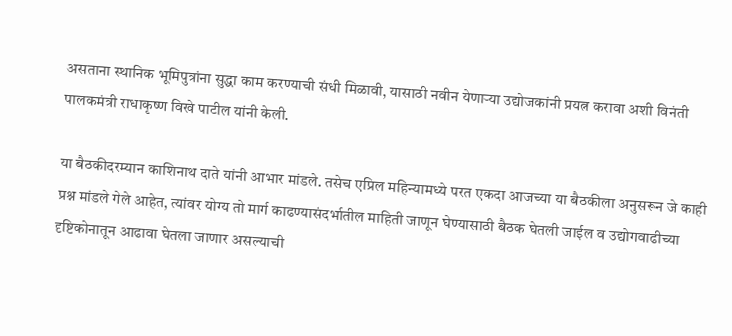असताना स्थानिक भूमिपुत्रांना सुद्धा काम करण्याची संधी मिळावी, यासाठी नवीन येणाऱ्या उद्योजकांनी प्रयत्न करावा अशी विनंती पालकमंत्री राधाकृष्ण विखे पाटील यांनी केली.

या बैठकीदरम्यान काशिनाथ दाते यांनी आभार मांडले. तसेच एप्रिल महिन्यामध्ये परत एकदा आजच्या या बैठकीला अनुसरून जे काही प्रश्न मांडले गेले आहेत, त्यांवर योग्य तो मार्ग काढण्यासंदर्भातील माहिती जाणून घेण्यासाठी बैठक घेतली जाईल व उद्योगवाढीच्या दृष्टिकोनातून आढावा घेतला जाणार असल्याची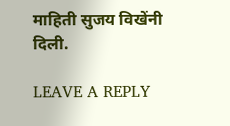माहिती सुजय विखेंनी दिली.

LEAVE A REPLY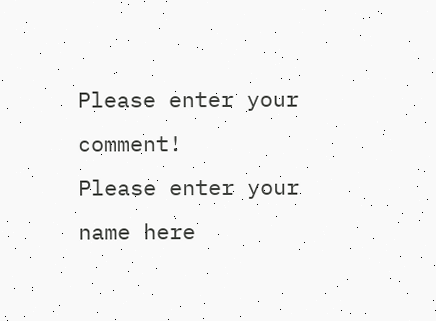Please enter your comment!
Please enter your name here